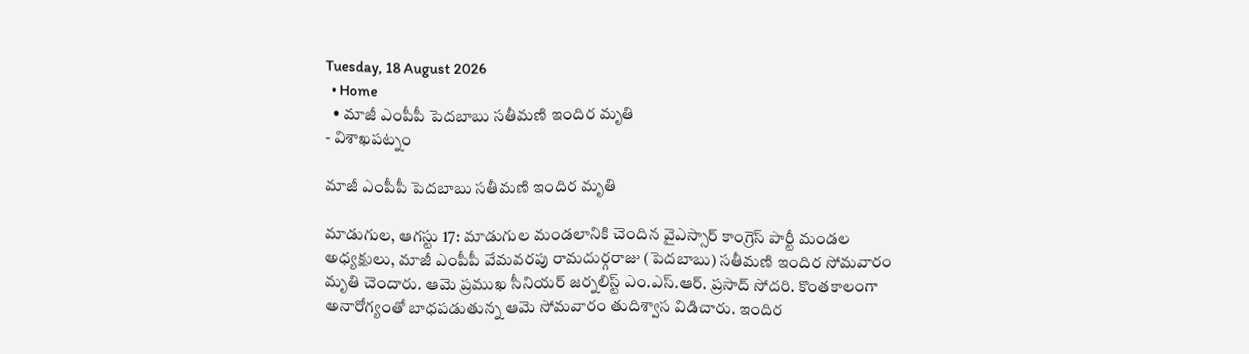Tuesday, 18 August 2026
  • Home
  • మాజీ ఎంపీపీ పెదబాబు సతీమణి ఇందిర మృతి
- విశాఖపట్నం

మాజీ ఎంపీపీ పెదబాబు సతీమణి ఇందిర మృతి

మాడుగుల, ఆగస్టు 17: మాడుగుల మండలానికి చెందిన వైఎస్సార్ కాంగ్రెస్ పార్టీ మండల అధ్యక్షులు, మాజీ ఎంపీపీ వేమవరపు రామదుర్గరాజు (పెదబాబు) సతీమణి ఇందిర సోమవారం మృతి చెందారు. ఆమె ప్రముఖ సీనియర్ జర్నలిస్ట్ ఎం.ఎస్.ఆర్. ప్రసాద్ సోదరి. కొంతకాలంగా అనారోగ్యంతో బాధపడుతున్న ఆమె సోమవారం తుదిశ్వాస విడిచారు. ఇందిర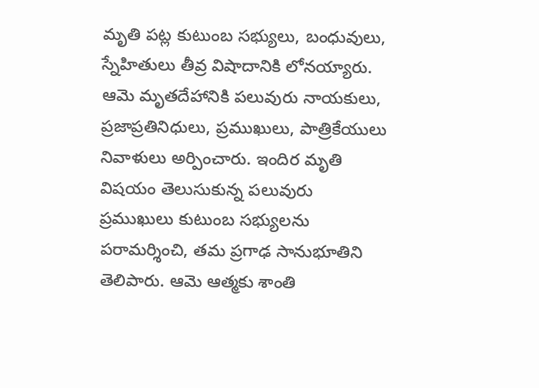మృతి పట్ల కుటుంబ సభ్యులు, బంధువులు, స్నేహితులు తీవ్ర విషాదానికి లోనయ్యారు. ఆమె మృతదేహానికి పలువురు నాయకులు, ప్రజాప్రతినిధులు, ప్రముఖులు, పాత్రికేయులు నివాళులు అర్పించారు. ఇందిర మృతి విషయం తెలుసుకున్న పలువురు ప్రముఖులు కుటుంబ సభ్యులను పరామర్శించి, తమ ప్రగాఢ సానుభూతిని తెలిపారు. ఆమె ఆత్మకు శాంతి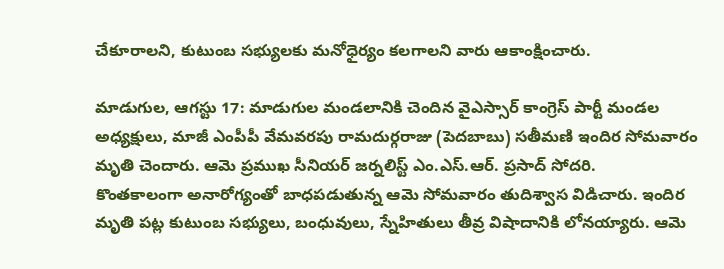చేకూరాలని, కుటుంబ సభ్యులకు మనోధైర్యం కలగాలని వారు ఆకాంక్షించారు.

మాడుగుల, ఆగస్టు 17: మాడుగుల మండలానికి చెందిన వైఎస్సార్ కాంగ్రెస్ పార్టీ మండల అధ్యక్షులు, మాజీ ఎంపీపీ వేమవరపు రామదుర్గరాజు (పెదబాబు) సతీమణి ఇందిర సోమవారం మృతి చెందారు. ఆమె ప్రముఖ సీనియర్ జర్నలిస్ట్ ఎం.ఎస్.ఆర్. ప్రసాద్ సోదరి.
కొంతకాలంగా అనారోగ్యంతో బాధపడుతున్న ఆమె సోమవారం తుదిశ్వాస విడిచారు. ఇందిర మృతి పట్ల కుటుంబ సభ్యులు, బంధువులు, స్నేహితులు తీవ్ర విషాదానికి లోనయ్యారు. ఆమె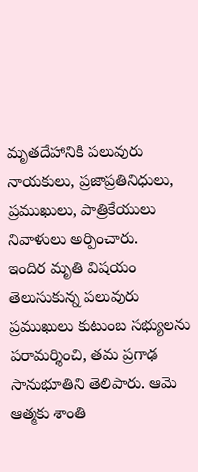మృతదేహానికి పలువురు నాయకులు, ప్రజాప్రతినిధులు, ప్రముఖులు, పాత్రికేయులు నివాళులు అర్పించారు.
ఇందిర మృతి విషయం తెలుసుకున్న పలువురు ప్రముఖులు కుటుంబ సభ్యులను పరామర్శించి, తమ ప్రగాఢ సానుభూతిని తెలిపారు. ఆమె ఆత్మకు శాంతి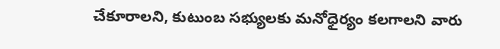చేకూరాలని, కుటుంబ సభ్యులకు మనోధైర్యం కలగాలని వారు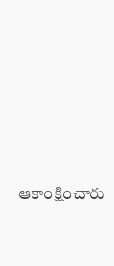ఆకాంక్షించారు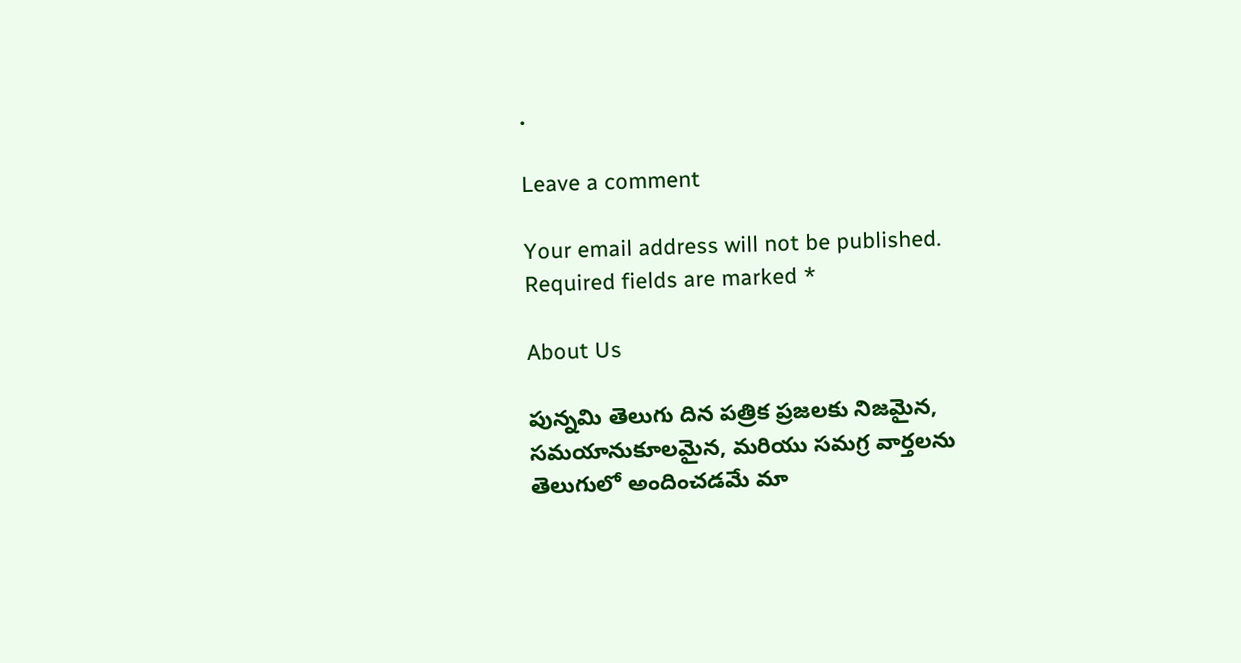.

Leave a comment

Your email address will not be published. Required fields are marked *

About Us

పున్నమి తెలుగు దిన పత్రిక ప్రజలకు నిజమైన, సమయానుకూలమైన, మరియు సమగ్ర వార్తలను తెలుగులో అందించడమే మా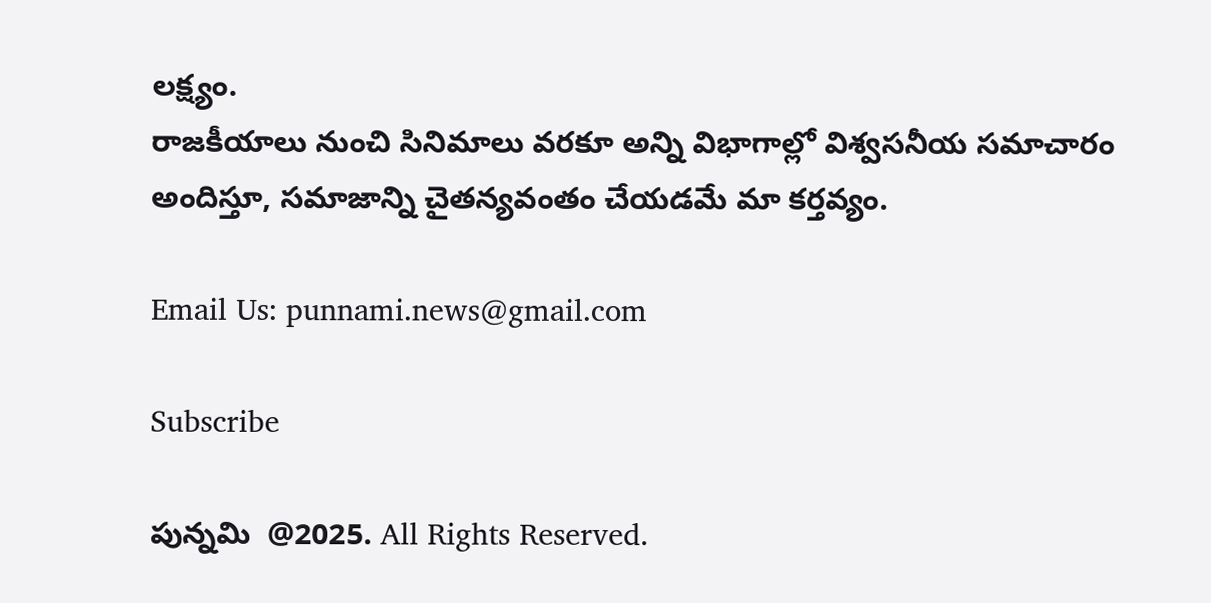లక్ష్యం.
రాజకీయాలు నుంచి సినిమాలు వరకూ అన్ని విభాగాల్లో విశ్వసనీయ సమాచారం అందిస్తూ, సమాజాన్ని చైతన్యవంతం చేయడమే మా కర్తవ్యం.

Email Us: punnami.news@gmail.com

Subscribe

పున్నమి  @2025. All Rights Reserved.